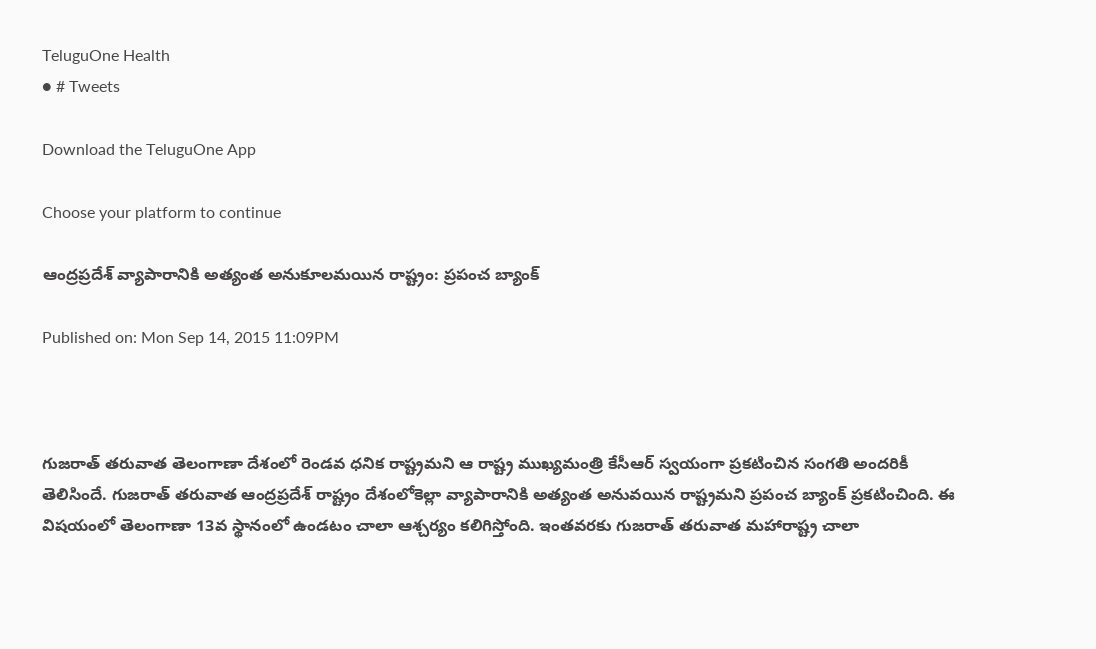TeluguOne Health
● # Tweets

Download the TeluguOne App

Choose your platform to continue

ఆంద్రప్రదేశ్ వ్యాపారానికి అత్యంత అనుకూలమయిన రాష్ట్రం: ప్రపంచ బ్యాంక్

Published on: Mon Sep 14, 2015 11:09PM



గుజరాత్ తరువాత తెలంగాణా దేశంలో రెండవ ధనిక రాష్ట్రమని ఆ రాష్ట్ర ముఖ్యమంత్రి కేసీఆర్ స్వయంగా ప్రకటించిన సంగతి అందరికీ తెలిసిందే. గుజరాత్ తరువాత ఆంద్రప్రదేశ్ రాష్ట్రం దేశంలోకెల్లా వ్యాపారానికి అత్యంత అనువయిన రాష్ట్రమని ప్రపంచ బ్యాంక్ ప్రకటించింది. ఈ విషయంలో తెలంగాణా 13వ స్థానంలో ఉండటం చాలా ఆశ్చర్యం కలిగిస్తోంది. ఇంతవరకు గుజరాత్ తరువాత మహారాష్ట్ర చాలా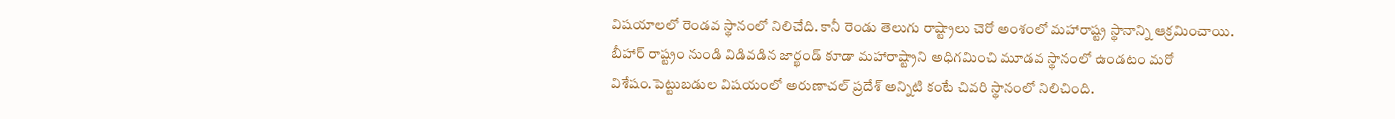విషయాలలో రెండవ స్థానంలో నిలిచేది. కానీ రెండు తెలుగు రాష్ట్రాలు చెరో అంశంలో మహారాష్ట్ర స్థానాన్ని ఆక్రమించాయి. బీహార్ రాష్ట్రం నుండి విడివడిన జార్ఖండ్ కూడా మహారాష్ట్రాని అధిగమించి మూడవ స్థానంలో ఉండటం మరో విశేషం.పెట్టుబడుల విషయంలో అరుణాచల్ ప్రదేశ్ అన్నిటి కంటే చివరి స్థానంలో నిలిచింది.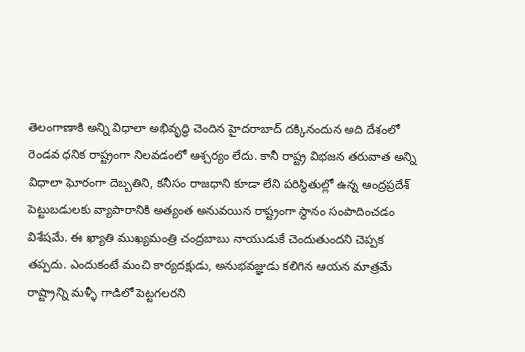తెలంగాణాకి అన్ని విధాలా అభివృద్ధి చెందిన హైదరాబాద్ దక్కినందున అది దేశంలో రెండవ ధనిక రాష్ట్రంగా నిలవడంలో ఆశ్చర్యం లేదు. కానీ రాష్ట్ర విభజన తరువాత అన్ని విధాలా ఘోరంగా దెబ్బతిని, కనీసం రాజధాని కూడా లేని పరిస్థితుల్లో ఉన్న ఆంద్రప్రదేశ్ పెట్టుబడులకు వ్యాపారానికి అత్యంత అనువయిన రాష్ట్రంగా స్థానం సంపాదించడం విశేషమే. ఈ ఖ్యాతి ముఖ్యమంత్రి చంద్రబాబు నాయుడుకే చెందుతుందని చెప్పక తప్పదు. ఎందుకంటే మంచి కార్యదక్షుడు, అనుభవజ్ఞుడు కలిగిన ఆయన మాత్రమే రాష్ట్రాన్ని మళ్ళీ గాడిలో పెట్టగలరని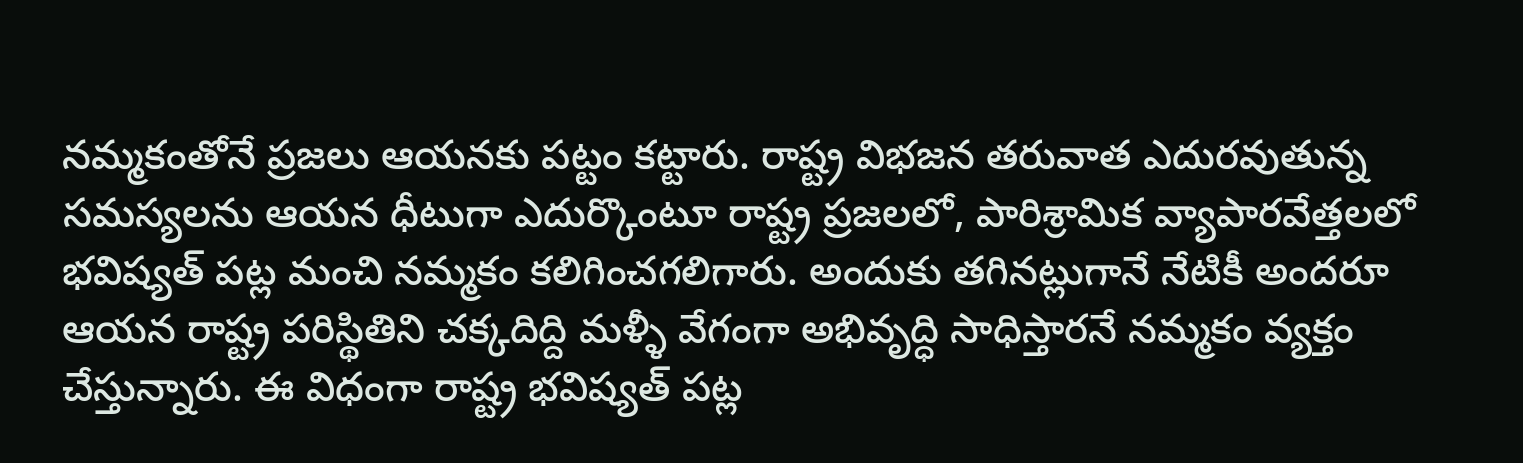నమ్మకంతోనే ప్రజలు ఆయనకు పట్టం కట్టారు. రాష్ట్ర విభజన తరువాత ఎదురవుతున్న సమస్యలను ఆయన ధీటుగా ఎదుర్కొంటూ రాష్ట్ర ప్రజలలో, పారిశ్రామిక వ్యాపారవేత్తలలో భవిష్యత్ పట్ల మంచి నమ్మకం కలిగించగలిగారు. అందుకు తగినట్లుగానే నేటికీ అందరూ ఆయన రాష్ట్ర పరిస్థితిని చక్కదిద్ది మళ్ళీ వేగంగా అభివృద్ధి సాధిస్తారనే నమ్మకం వ్యక్తం చేస్తున్నారు. ఈ విధంగా రాష్ట్ర భవిష్యత్ పట్ల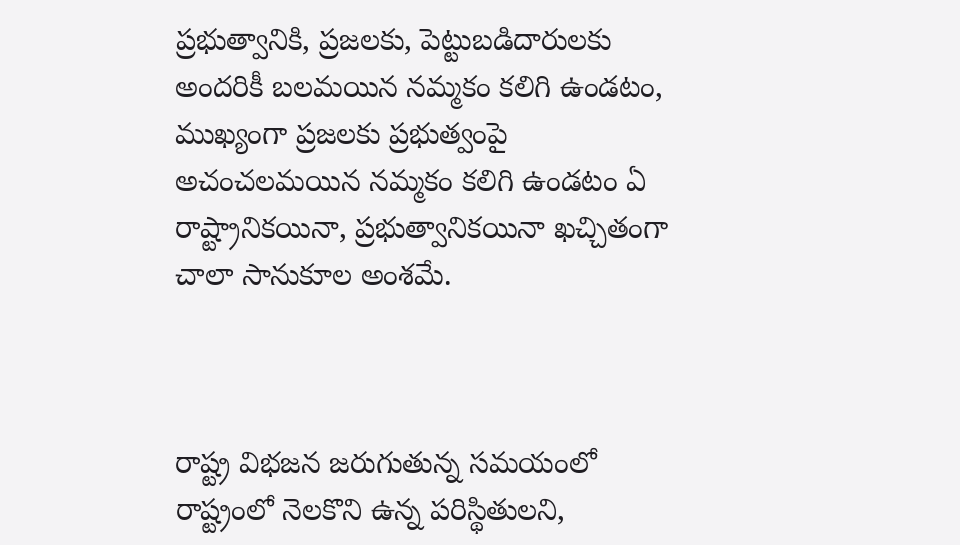ప్రభుత్వానికి, ప్రజలకు, పెట్టుబడిదారులకు అందరికీ బలమయిన నమ్మకం కలిగి ఉండటం, ముఖ్యంగా ప్రజలకు ప్రభుత్వంపై అచంచలమయిన నమ్మకం కలిగి ఉండటం ఏ రాష్ట్రానికయినా, ప్రభుత్వానికయినా ఖచ్చితంగా చాలా సానుకూల అంశమే.



రాష్ట్ర విభజన జరుగుతున్న సమయంలో రాష్ట్రంలో నెలకొని ఉన్న పరిస్థితులని,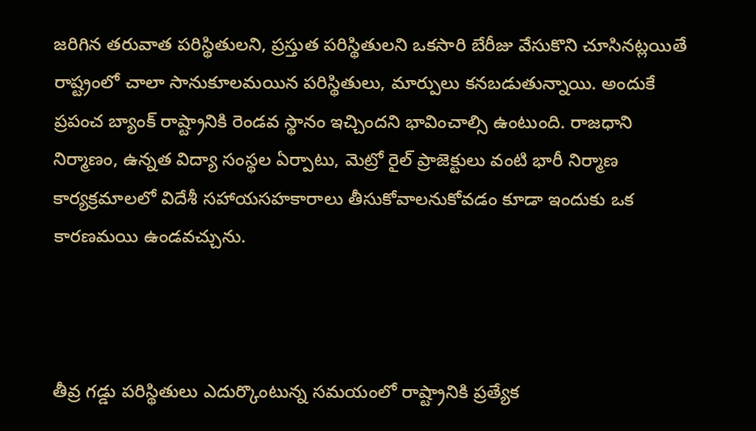జరిగిన తరువాత పరిస్థితులని, ప్రస్తుత పరిస్థితులని ఒకసారి బేరీజు వేసుకొని చూసినట్లయితే రాష్ట్రంలో చాలా సానుకూలమయిన పరిస్థితులు, మార్పులు కనబడుతున్నాయి. అందుకే ప్రపంచ బ్యాంక్ రాష్ట్రానికి రెండవ స్థానం ఇచ్చిందని భావించాల్సి ఉంటుంది. రాజధాని నిర్మాణం, ఉన్నత విద్యా సంస్థల ఏర్పాటు, మెట్రో రైల్ ప్రాజెక్టులు వంటి భారీ నిర్మాణ కార్యక్రమాలలో విదేశీ సహాయసహకారాలు తీసుకోవాలనుకోవడం కూడా ఇందుకు ఒక కారణమయి ఉండవచ్చును.



తీవ్ర గడ్డు పరిస్థితులు ఎదుర్కొంటున్న సమయంలో రాష్ట్రానికి ప్రత్యేక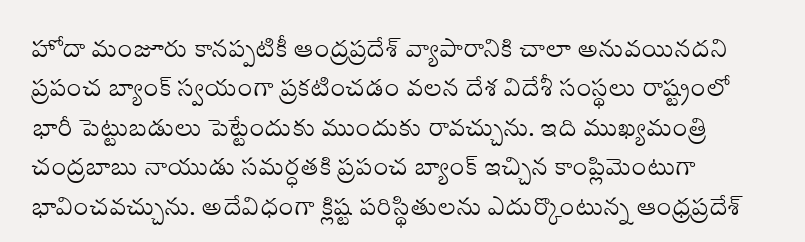హోదా మంజూరు కానప్పటికీ ఆంద్రప్రదేశ్ వ్యాపారానికి చాలా అనువయినదని ప్రపంచ బ్యాంక్ స్వయంగా ప్రకటించడం వలన దేశ విదేశీ సంస్థలు రాష్ట్రంలో భారీ పెట్టుబడులు పెట్టేందుకు ముందుకు రావచ్చును. ఇది ముఖ్యమంత్రి చంద్రబాబు నాయుడు సమర్ధతకి ప్రపంచ బ్యాంక్ ఇచ్చిన కాంప్లిమెంటుగా భావించవచ్చును. అదేవిధంగా క్లిష్ట పరిస్థితులను ఎదుర్కొంటున్న ఆంధ్రప్రదేశ్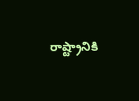రాష్ట్రానికి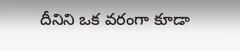దీనిని ఒక వరంగా కూడా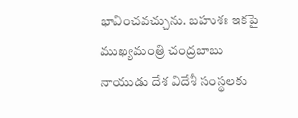భావించవచ్చును. బహుశః ఇకపై ముఖ్యమంత్రి చంద్రబాబు నాయుడు దేశ విదేశీ సంస్థలకు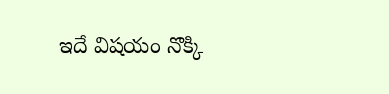ఇదే విషయం నొక్కి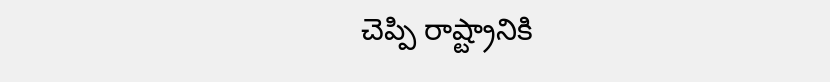చెప్పి రాష్ట్రానికి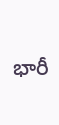భారీ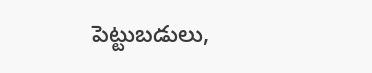పెట్టుబడులు,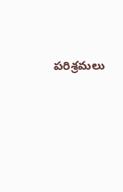పరిశ్రమలు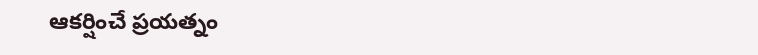ఆకర్షించే ప్రయత్నం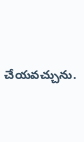చేయవచ్చును.